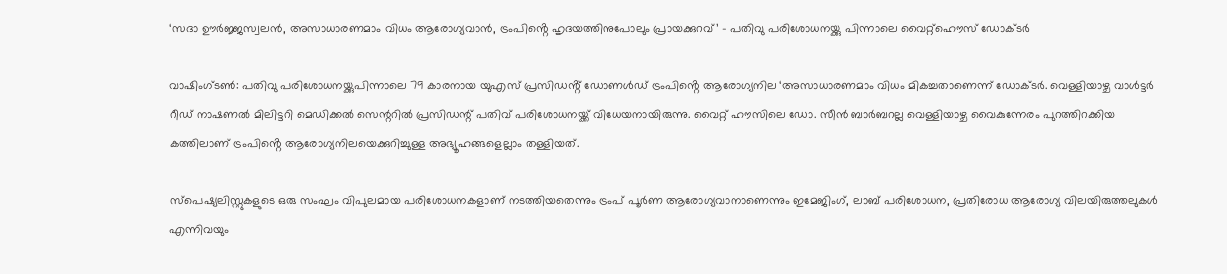‘സദാ ഊർജ്ജസ്വലൻ, അസാധാരണമാം വിധം ആരോഗ്യവാൻ, ട്രംപിൻ്റെ ഹൃദയത്തിനുപോലും പ്രായക്കുറവ്’ – പതിവു പരിശോധനയ്ക്കു പിന്നാലെ വൈറ്റ്ഹൌസ് ഡോക്ടർ

വാഷിംഗ്ടൺ: പതിവു പരിശോധനയ്ക്കുപിന്നാലെ 79 കാരനായ യുഎസ് പ്രസിഡൻ്റ് ഡോണൾഡ് ട്രംപിൻ്റെ ആരോഗ്യനില ‘അസാധാരണമാം വിധം മികച്ചതാണെന്ന് ഡോക്ടർ. വെള്ളിയാഴ്ച വാൾട്ടർ റീഡ് നാഷണൽ മിലിട്ടറി മെഡിക്കൽ സെന്ററിൽ പ്രസിഡന്റ് പതിവ് പരിശോധനയ്ക്ക് വിധേയനായിരുന്നു. വൈറ്റ് ഹൗസിലെ ഡോ. സീൻ ബാർബറല്ല വെള്ളിയാഴ്ച വൈകുന്നേരം പുറത്തിറക്കിയ കത്തിലാണ് ട്രംപിൻ്റെ ആരോഗ്യനിലയെക്കുറിച്ചുള്ള അഭ്യൂഹങ്ങളെല്ലാം തള്ളിയത്.

സ്പെഷ്യലിസ്റ്റുകളുടെ ഒരു സംഘം വിപുലമായ പരിശോധനകളാണ് നടത്തിയതെന്നും ട്രംപ് പൂർണ ആരോഗ്യവാനാണെന്നും ഇമേജിംഗ്, ലാബ് പരിശോധന, പ്രതിരോധ ആരോഗ്യ വിലയിരുത്തലുകൾ എന്നിവയും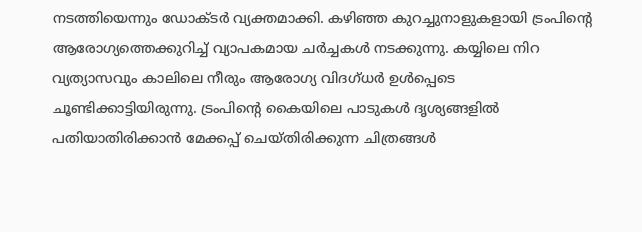നടത്തിയെന്നും ഡോക്ടർ വ്യക്തമാക്കി. കഴിഞ്ഞ കുറച്ചുനാളുകളായി ട്രംപിൻ്റെ ആരോഗ്യത്തെക്കുറിച്ച് വ്യാപകമായ ചർച്ചകൾ നടക്കുന്നു. കയ്യിലെ നിറ വ്യത്യാസവും കാലിലെ നീരും ആരോഗ്യ വിദഗ്ധർ ഉൾപ്പെടെ ചൂണ്ടിക്കാട്ടിയിരുന്നു. ട്രംപിൻ്റെ കൈയിലെ പാടുകൾ ദൃശ്യങ്ങളിൽ പതിയാതിരിക്കാൻ മേക്കപ്പ് ചെയ്തിരിക്കുന്ന ചിത്രങ്ങൾ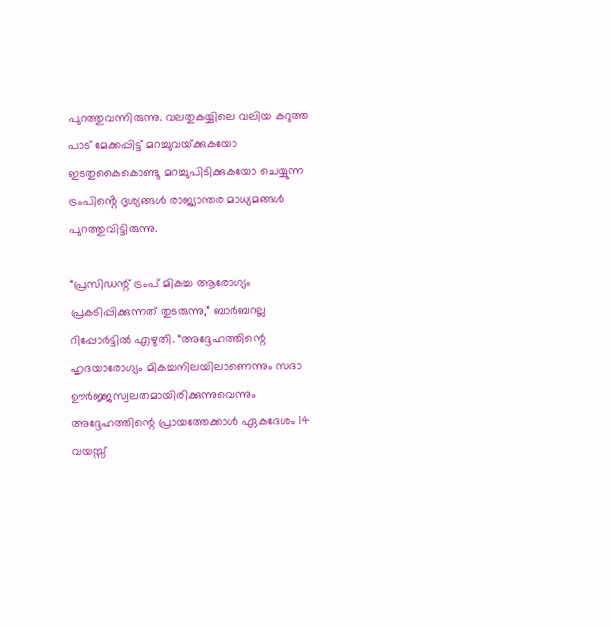പുറത്തുവന്നിരുന്നു. വലതുകയ്യിലെ വലിയ കറുത്ത പാട് മേക്കപ്പിട്ട് മറച്ചുവയ്‌ക്കുകയോ ഇടതുകൈകൊണ്ടു മറച്ചുപിടിക്കുകയോ ചെയ്യുന്ന ട്രംപിൻ്റെ ദൃശ്യങ്ങൾ രാജ്യാന്തര മാധ്യമങ്ങൾ പുറത്തുവിട്ടിരുന്നു.

“പ്രസിഡന്റ് ട്രംപ് മികച്ച ആരോഗ്യം പ്രകടിപ്പിക്കുന്നത് തുടരുന്നു,” ബാർബറല്ല റിപ്പോർട്ടിൽ എഴുതി. “അദ്ദേഹത്തിന്റെ ഹൃദയാരോഗ്യം മികച്ചനിലയിലാണെന്നും സദാ ഊർജ്ജസ്വലതമായിരിക്കുന്നുവെന്നും അദ്ദേഹത്തിന്റെ പ്രായത്തേക്കാൾ ഏകദേശം 14 വയസ്സ്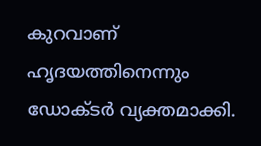കുറവാണ് ഹൃദയത്തിനെന്നും ഡോക്ടർ വ്യക്തമാക്കി.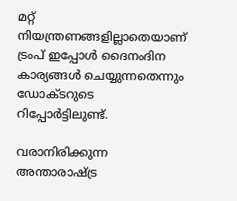മറ്റ് നിയന്ത്രണങ്ങളില്ലാതെയാണ് ട്രംപ് ഇപ്പോൾ ദൈനംദിന കാര്യങ്ങൾ ചെയ്യുന്നതെന്നും ഡോക്ടറുടെ റിപ്പോർട്ടിലുണ്ട്.

വരാനിരിക്കുന്ന അന്താരാഷ്ട്ര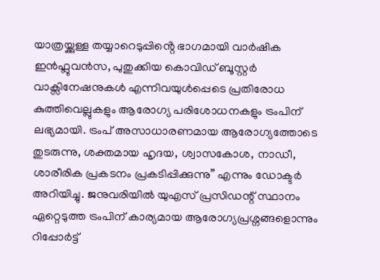യാത്രയ്ക്കുള്ള തയ്യാറെടുപ്പിൻ്റെ ഭാഗമായി വാർഷിക ഇൻഫ്ലുവൻസ, പുതുക്കിയ കൊവിഡ് ബൂസ്റ്റർ വാക്സിനേഷനുകൾ എന്നിവയുൾപ്പെടെ പ്രതിരോധ കുത്തിവെല്ലുകളും ആരോഗ്യ പരിശോധനകളും ട്രംപിന് ലഭ്യമായി. ട്രംപ് അസാധാരണമായ ആരോഗ്യത്തോടെ തുടരുന്നു, ശക്തമായ ഹൃദയ, ശ്വാസകോശ, നാഡീ, ശാരീരിക പ്രകടനം പ്രകടിപ്പിക്കുന്നു” എന്നും ഡോക്ടർ അറിയിച്ചു. ജനുവരിയിൽ യുഎസ് പ്രസിഡന്റ് സ്ഥാനം ഏറ്റെടുത്ത ട്രംപിന് കാര്യമായ ആരോഗ്യപ്രശ്നങ്ങളൊന്നും റിപ്പോർട്ട്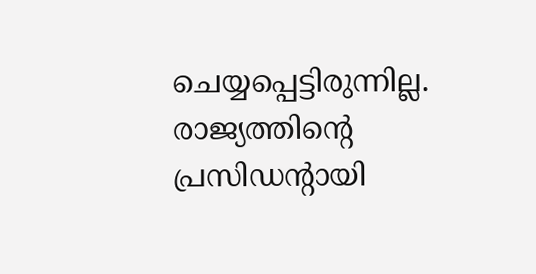ചെയ്യപ്പെട്ടിരുന്നില്ല. രാജ്യത്തിന്റെ പ്രസിഡന്റായി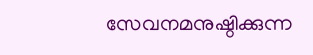സേവനമനുഷ്ഠിക്കുന്ന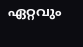ഏറ്റവും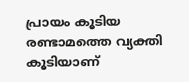പ്രായം കൂടിയ രണ്ടാമത്തെ വ്യക്തി കൂടിയാണ്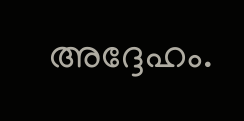അദ്ദേഹം.